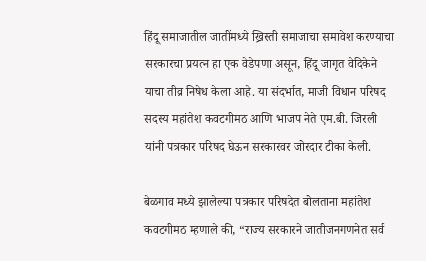हिंदू समाजातील जातींमध्ये ख्रिस्ती समाजाचा समावेश करण्याचा सरकारचा प्रयत्न हा एक वेडेपणा असून, हिंदू जागृत वेदिकेने याचा तीव्र निषेध केला आहे. या संदर्भात, माजी विधान परिषद सदस्य महांतेश कवटगीमठ आणि भाजप नेते एम.बी. जिरली यांनी पत्रकार परिषद घेऊन सरकारवर जोरदार टीका केली.

बेळगाव मध्ये झालेल्या पत्रकार परिषदेत बोलताना महांतेश कवटगीमठ म्हणाले की, “राज्य सरकारने जातीजनगणनेत सर्व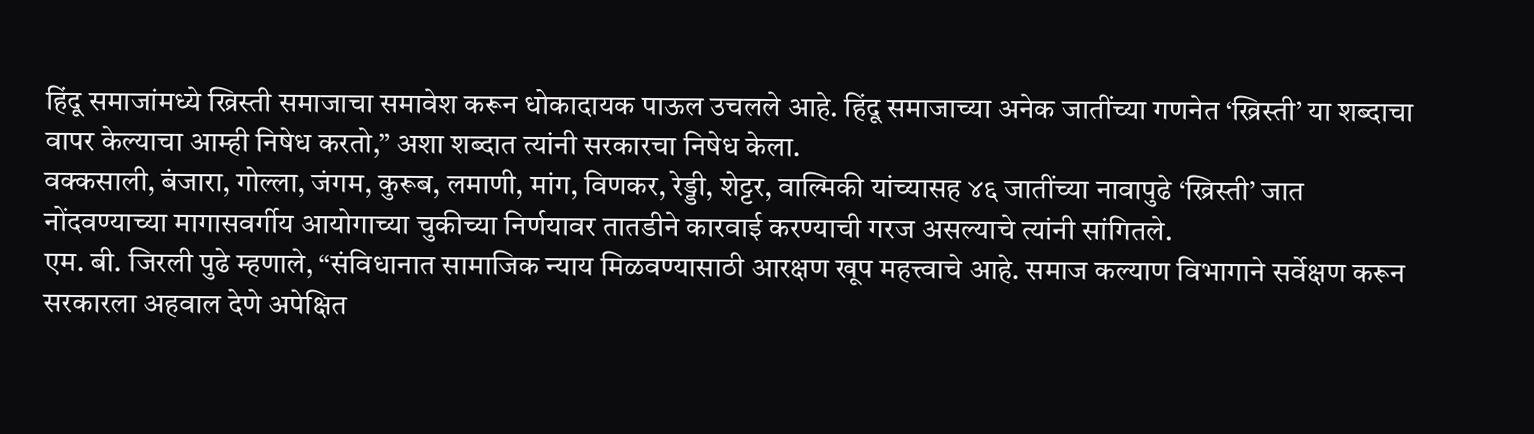हिंदू समाजांमध्ये ख्रिस्ती समाजाचा समावेश करून धोकादायक पाऊल उचलले आहे. हिंदू समाजाच्या अनेक जातींच्या गणनेत ‘ख्रिस्ती’ या शब्दाचा वापर केल्याचा आम्ही निषेध करतो,” अशा शब्दात त्यांनी सरकारचा निषेध केला.
वक्कसाली, बंजारा, गोल्ला, जंगम, कुरूब, लमाणी, मांग, विणकर, रेड्डी, शेट्टर, वाल्मिकी यांच्यासह ४६ जातींच्या नावापुढे ‘ख्रिस्ती’ जात नोंदवण्याच्या मागासवर्गीय आयोगाच्या चुकीच्या निर्णयावर तातडीने कारवाई करण्याची गरज असल्याचे त्यांनी सांगितले.
एम. बी. जिरली पुढे म्हणाले, “संविधानात सामाजिक न्याय मिळवण्यासाठी आरक्षण खूप महत्त्वाचे आहे. समाज कल्याण विभागाने सर्वेक्षण करून सरकारला अहवाल देणे अपेक्षित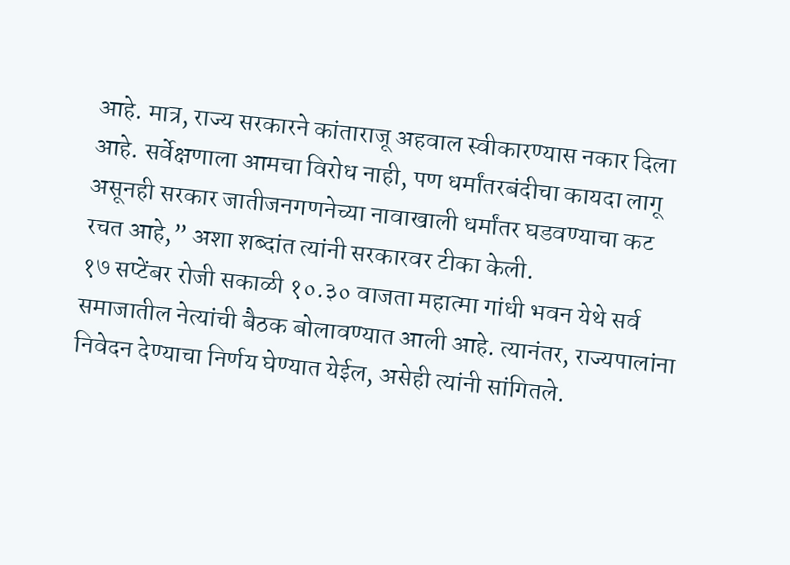आहे. मात्र, राज्य सरकारने कांताराजू अहवाल स्वीकारण्यास नकार दिला आहे. सर्वेक्षणाला आमचा विरोध नाही, पण धर्मांतरबंदीचा कायदा लागू असूनही सरकार जातीजनगणनेच्या नावाखाली धर्मांतर घडवण्याचा कट रचत आहे,” अशा शब्दांत त्यांनी सरकारवर टीका केली.
१७ सप्टेंबर रोजी सकाळी १०.३० वाजता महात्मा गांधी भवन येथे सर्व समाजातील नेत्यांची बैठक बोलावण्यात आली आहे. त्यानंतर, राज्यपालांना निवेदन देण्याचा निर्णय घेण्यात येईल, असेही त्यांनी सांगितले.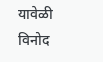यावेळी विनोद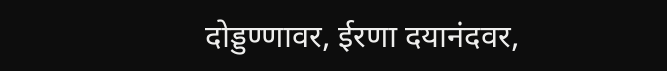दोड्डण्णावर, ईरणा दयानंदवर,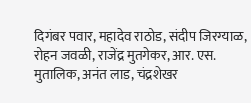दिगंबर पवार, महादेव राठोड, संदीप जिरग्याळ, रोहन जवळी, राजेंद्र मुतगेकर, आर. एस. मुतालिक, अनंत लाड, चंद्रशेखर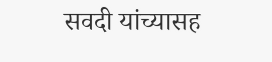सवदी यांच्यासह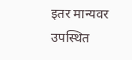इतर मान्यवर उपस्थित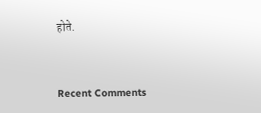होते.


Recent Comments